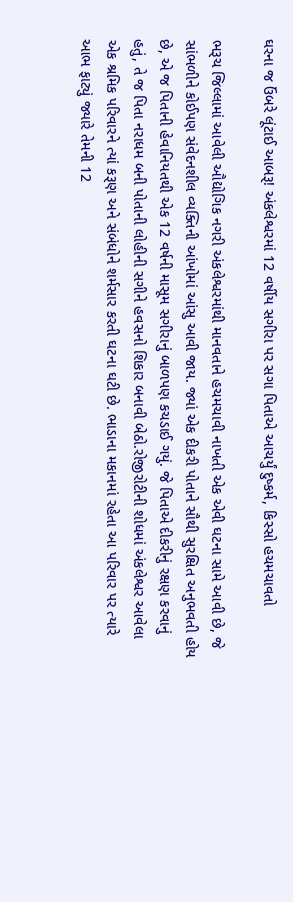ઘરના જ ઉંબરે લૂંટાઈ આબરૂ! અંકલેશ્વરમાં 12 વર્ષીય સગીરા પર સગા પિતાએ આચર્યું દુષ્કર્મ, કિસ્સો હચમચાવતો

ભરૂચ જિલ્લામાં આવેલી ઔદ્યોગિક નગરી અંકલેશ્વરમાંથી માનવતાને હચમચાવી નાખતી એક એવી ઘટના સામે આવી છે, જે સાંભળીને કોઈપણ સંવેદનશીલ વ્યક્તિની આંખોમાં આંસુ આવી જાય. જ્યાં એક દીકરી પોતાને સૌથી સુરક્ષિત અનુભવતી હોય છે, એ જ પિતાની હેવાનિયતથી એક 12 વર્ષની માસૂમ સગીરાનું બાળપણ કચડાઈ ગયું. જે પિતાએ દીકરીનું રક્ષણ કરવાનું હતું, તે જ પિતા નરાધમ બની પોતાની લોહીની સગીને હવસનો શિકાર બનાવી બેઠો.રોજીરોટીની શોધમાં અંકલેશ્વર આવેલા એક શ્રમિક પરિવારને ત્યાં કરૂણ અને સંબંધોને શર્મસાર કરતી ઘટના ઘટી છે. ભાડાના મકાનમાં રહેતા આ પરિવાર પર ત્યારે આભ ફાટ્યું જ્યારે તેમની 12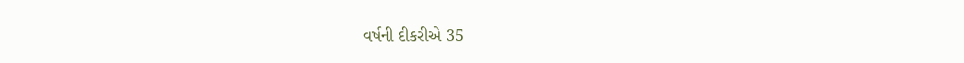વર્ષની દીકરીએ 35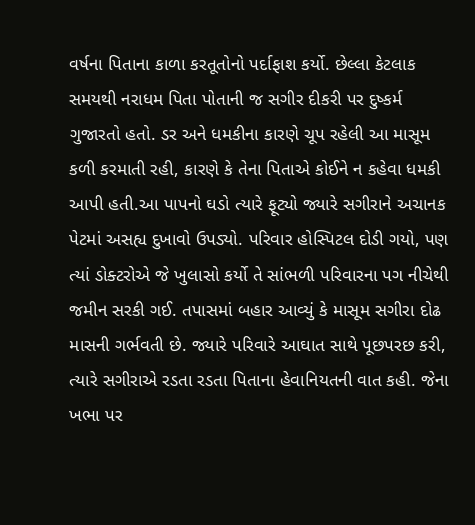વર્ષના પિતાના કાળા કરતૂતોનો પર્દાફાશ કર્યો. છેલ્લા કેટલાક સમયથી નરાધમ પિતા પોતાની જ સગીર દીકરી પર દુષ્કર્મ ગુજારતો હતો. ડર અને ધમકીના કારણે ચૂપ રહેલી આ માસૂમ કળી કરમાતી રહી, કારણે કે તેના પિતાએ કોઈને ન કહેવા ધમકી આપી હતી.આ પાપનો ઘડો ત્યારે ફૂટ્યો જ્યારે સગીરાને અચાનક પેટમાં અસહ્ય દુખાવો ઉપડ્યો. પરિવાર હોસ્પિટલ દોડી ગયો, પણ ત્યાં ડોક્ટરોએ જે ખુલાસો કર્યો તે સાંભળી પરિવારના પગ નીચેથી જમીન સરકી ગઈ. તપાસમાં બહાર આવ્યું કે માસૂમ સગીરા દોઢ માસની ગર્ભવતી છે. જ્યારે પરિવારે આઘાત સાથે પૂછપરછ કરી, ત્યારે સગીરાએ રડતા રડતા પિતાના હેવાનિયતની વાત કહી. જેના ખભા પર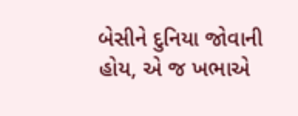બેસીને દુનિયા જોવાની હોય, એ જ ખભાએ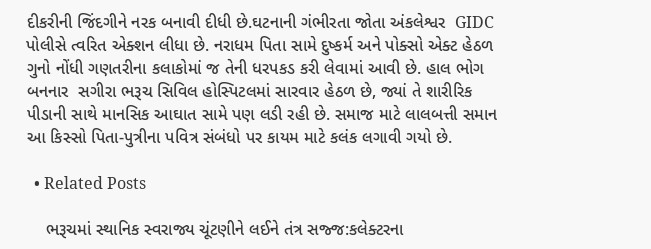દીકરીની જિંદગીને નરક બનાવી દીધી છે.ઘટનાની ગંભીરતા જોતા અંકલેશ્વર  GIDC પોલીસે ત્વરિત એક્શન લીધા છે. નરાધમ પિતા સામે દુષ્કર્મ અને પોક્સો એક્ટ હેઠળ ગુનો નોંધી ગણતરીના કલાકોમાં જ તેની ધરપકડ કરી લેવામાં આવી છે. હાલ ભોગ બનનાર  સગીરા ભરૂચ સિવિલ હોસ્પિટલમાં સારવાર હેઠળ છે, જ્યાં તે શારીરિક પીડાની સાથે માનસિક આઘાત સામે પણ લડી રહી છે. સમાજ માટે લાલબત્તી સમાન આ કિસ્સો પિતા-પુત્રીના પવિત્ર સંબંધો પર કાયમ માટે કલંક લગાવી ગયો છે.

  • Related Posts

    ભરૂચમાં સ્થાનિક સ્વરાજ્ય ચૂંટણીને લઈને તંત્ર સજ્જ:કલેક્ટરના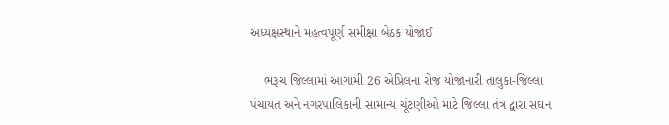અધ્યક્ષસ્થાને મહત્વપૂર્ણ સમીક્ષા બેઠક યોજાઈ

    ભરૂચ જિલ્લામાં આગામી 26 એપ્રિલના રોજ યોજાનારી તાલુકા-જિલ્લા પંચાયત અને નગરપાલિકાની સામાન્ય ચૂંટણીઓ માટે જિલ્લા તંત્ર દ્વારા સઘન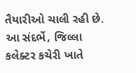તૈયારીઓ ચાલી રહી છે. આ સંદર્ભે, જિલ્લા કલેક્ટર કચેરી ખાતે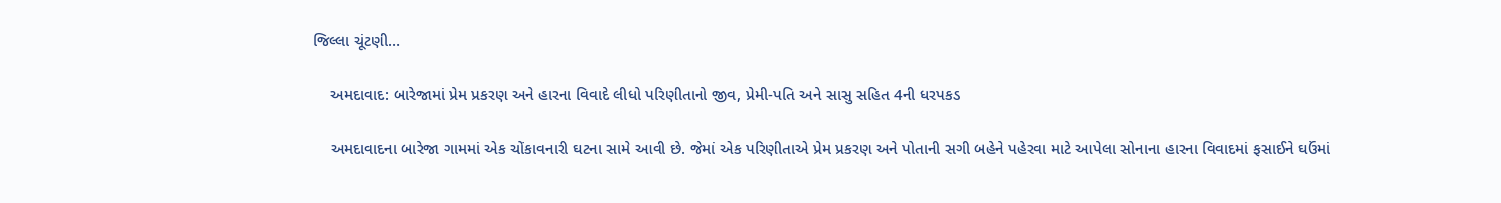જિલ્લા ચૂંટણી…

    અમદાવાદ: બારેજામાં પ્રેમ પ્રકરણ અને હારના વિવાદે લીધો પરિણીતાનો જીવ, પ્રેમી-પતિ અને સાસુ સહિત 4ની ધરપકડ

    અમદાવાદના બારેજા ગામમાં એક ચોંકાવનારી ઘટના સામે આવી છે. જેમાં એક પરિણીતાએ પ્રેમ પ્રકરણ અને પોતાની સગી બહેને પહેરવા માટે આપેલા સોનાના હારના વિવાદમાં ફસાઈને ઘઉંમાં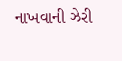નાખવાની ઝેરી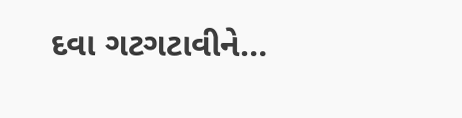દવા ગટગટાવીને…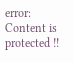error: Content is protected !!